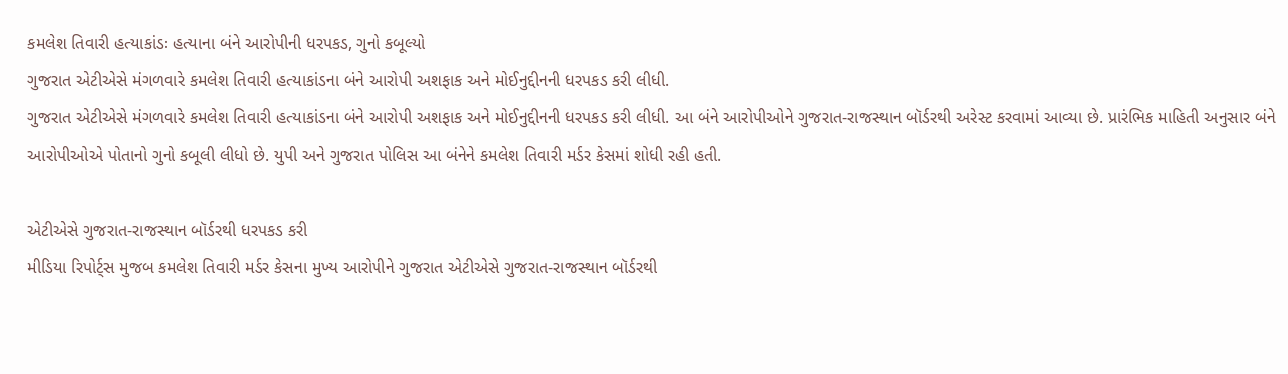કમલેશ તિવારી હત્યાકાંડઃ હત્યાના બંને આરોપીની ધરપકડ, ગુનો કબૂલ્યો
ગુજરાત એટીએસે મંગળવારે કમલેશ તિવારી હત્યાકાંડના બંને આરોપી અશફાક અને મોઈનુદ્દીનની ધરપકડ કરી લીધી.
ગુજરાત એટીએસે મંગળવારે કમલેશ તિવારી હત્યાકાંડના બંને આરોપી અશફાક અને મોઈનુદ્દીનની ધરપકડ કરી લીધી. આ બંને આરોપીઓને ગુજરાત-રાજસ્થાન બૉર્ડરથી અરેસ્ટ કરવામાં આવ્યા છે. પ્રારંભિક માહિતી અનુસાર બંને આરોપીઓએ પોતાનો ગુનો કબૂલી લીધો છે. યુપી અને ગુજરાત પોલિસ આ બંનેને કમલેશ તિવારી મર્ડર કેસમાં શોધી રહી હતી.

એટીએસે ગુજરાત-રાજસ્થાન બૉર્ડરથી ધરપકડ કરી
મીડિયા રિપોર્ટ્સ મુજબ કમલેશ તિવારી મર્ડર કેસના મુખ્ય આરોપીને ગુજરાત એટીએસે ગુજરાત-રાજસ્થાન બૉર્ડરથી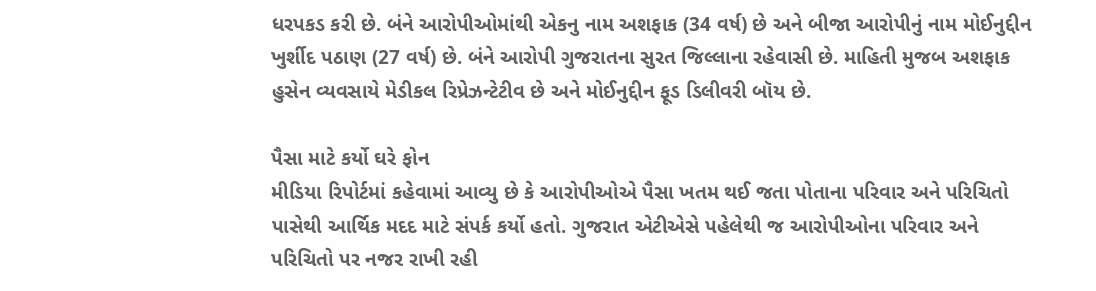ધરપકડ કરી છે. બંને આરોપીઓમાંથી એકનુ નામ અશફાક (34 વર્ષ) છે અને બીજા આરોપીનું નામ મોઈનુદ્દીન ખુર્શીદ પઠાણ (27 વર્ષ) છે. બંને આરોપી ગુજરાતના સુરત જિલ્લાના રહેવાસી છે. માહિતી મુજબ અશફાક હુસેન વ્યવસાયે મેડીકલ રિપ્રેઝન્ટેટીવ છે અને મોઈનુદ્દીન ફૂડ ડિલીવરી બૉય છે.

પૈસા માટે કર્યો ઘરે ફોન
મીડિયા રિપોર્ટમાં કહેવામાં આવ્યુ છે કે આરોપીઓએ પૈસા ખતમ થઈ જતા પોતાના પરિવાર અને પરિચિતો પાસેથી આર્થિક મદદ માટે સંપર્ક કર્યો હતો. ગુજરાત એટીએસે પહેલેથી જ આરોપીઓના પરિવાર અને પરિચિતો પર નજર રાખી રહી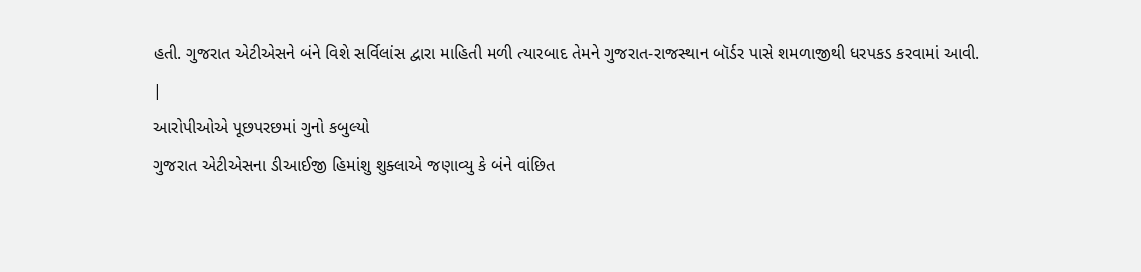હતી. ગુજરાત એટીએસને બંને વિશે સર્વિલાંસ દ્વારા માહિતી મળી ત્યારબાદ તેમને ગુજરાત-રાજસ્થાન બૉર્ડર પાસે શમળાજીથી ધરપકડ કરવામાં આવી.
|
આરોપીઓએ પૂછપરછમાં ગુનો કબુલ્યો
ગુજરાત એટીએસના ડીઆઈજી હિમાંશુ શુક્લાએ જણાવ્યુ કે બંને વાંછિત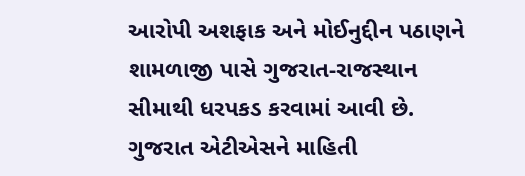આરોપી અશફાક અને મોઈનુદ્દીન પઠાણને શામળાજી પાસે ગુજરાત-રાજસ્થાન સીમાથી ધરપકડ કરવામાં આવી છે. ગુજરાત એટીએસને માહિતી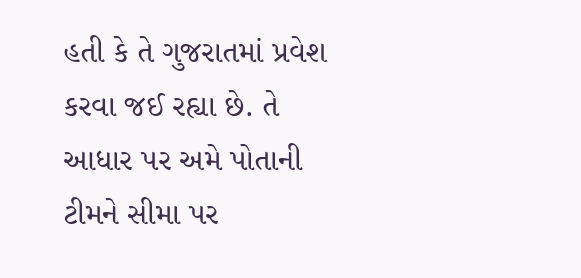હતી કે તે ગુજરાતમાં પ્રવેશ કરવા જઈ રહ્યા છે. તે આધાર પર અમે પોતાની ટીમને સીમા પર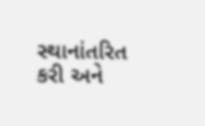સ્થાનાંતરિત કરી અને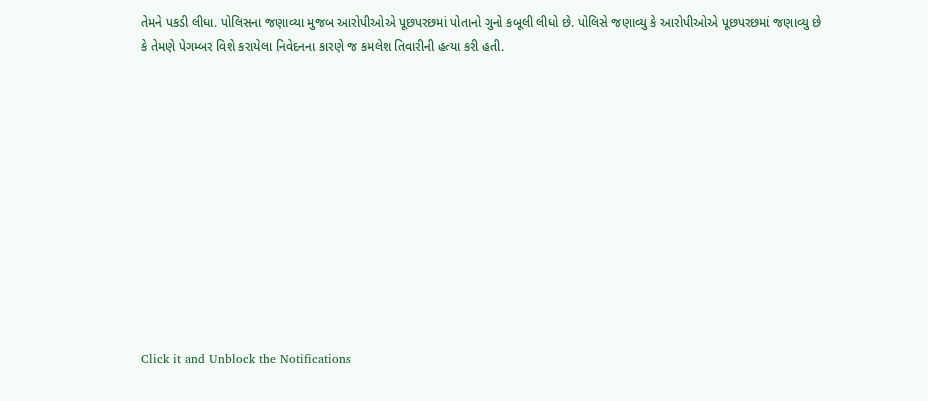તેમને પકડી લીધા. પોલિસના જણાવ્યા મુજબ આરોપીઓએ પૂછપરછમાં પોતાનો ગુનો કબૂલી લીધો છે. પોલિસે જણાવ્યુ કે આરોપીઓએ પૂછપરછમાં જણાવ્યુ છે કે તેમણે પેગમ્બર વિશે કરાયેલા નિવેદનના કારણે જ કમલેશ તિવારીની હત્યા કરી હતી.












Click it and Unblock the Notifications